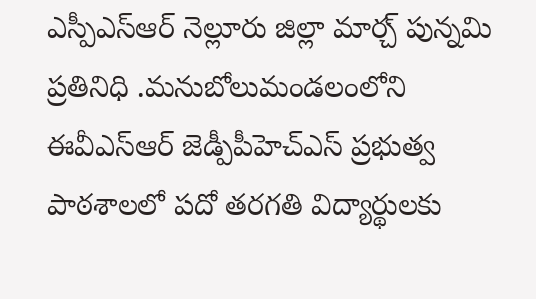ఎస్పీఎస్ఆర్ నెల్లూరు జిల్లా మార్చ్ పున్నమి ప్రతినిధి .మనుబోలుమండలంలోని ఈవీఎస్ఆర్ జెడ్పీపీహెచ్ఎస్ ప్రభుత్వ పాఠశాలలో పదో తరగతి విద్యార్థులకు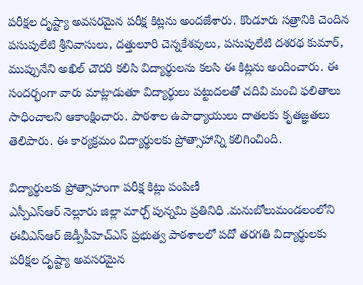పరీక్షల దృష్ట్యా అవసరమైన పరీక్ష కిట్లను అందజేశారు. కొండూరు సత్రానికి చెందిన పసుపులేటి శ్రీనివాసులు, దత్తులూరి చెన్నకేశవులు, పసుపులేటి దశరథ కుమార్, ముప్పునేని అఖిల్ చౌదరి కలిసి విద్యార్థులను కలసి ఈ కిట్లను అందించారు. ఈ సందర్భంగా వారు మాట్లాడుతూ విద్యార్థులు పట్టుదలతో చదివి మంచి ఫలితాలు సాధించాలని ఆకాంక్షించారు. పాఠశాల ఉపాధ్యాయులు దాతలకు కృతజ్ఞతలు తెలిపారు. ఈ కార్యక్రమం విద్యార్థులకు ప్రోత్సాహాన్ని కలిగించింది.

విద్యార్థులకు ప్రోత్సాహంగా పరీక్ష కిట్లు పంపిణీ
ఎస్పీఎస్ఆర్ నెల్లూరు జిల్లా మార్చ్ పున్నమి ప్రతినిధి .మనుబోలుమండలంలోని ఈవీఎస్ఆర్ జెడ్పీపీహెచ్ఎస్ ప్రభుత్వ పాఠశాలలో పదో తరగతి విద్యార్థులకు పరీక్షల దృష్ట్యా అవసరమైన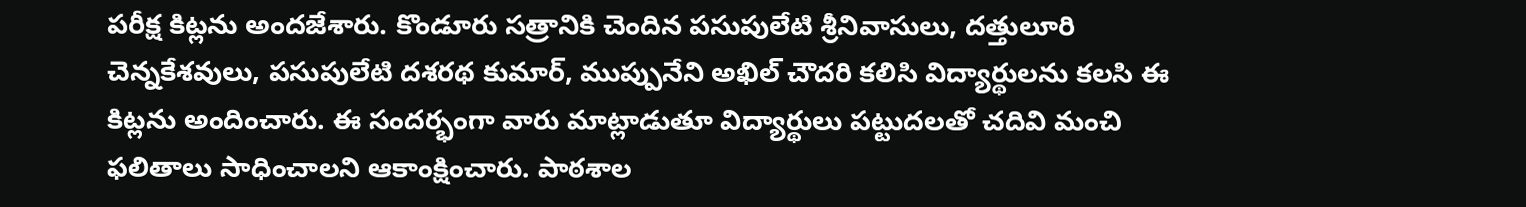పరీక్ష కిట్లను అందజేశారు. కొండూరు సత్రానికి చెందిన పసుపులేటి శ్రీనివాసులు, దత్తులూరి చెన్నకేశవులు, పసుపులేటి దశరథ కుమార్, ముప్పునేని అఖిల్ చౌదరి కలిసి విద్యార్థులను కలసి ఈ కిట్లను అందించారు. ఈ సందర్భంగా వారు మాట్లాడుతూ విద్యార్థులు పట్టుదలతో చదివి మంచి ఫలితాలు సాధించాలని ఆకాంక్షించారు. పాఠశాల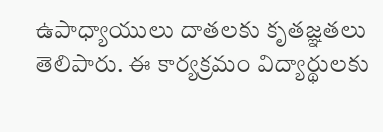ఉపాధ్యాయులు దాతలకు కృతజ్ఞతలు తెలిపారు. ఈ కార్యక్రమం విద్యార్థులకు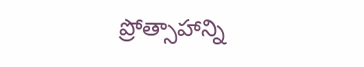ప్రోత్సాహాన్ని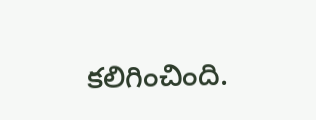కలిగించింది.